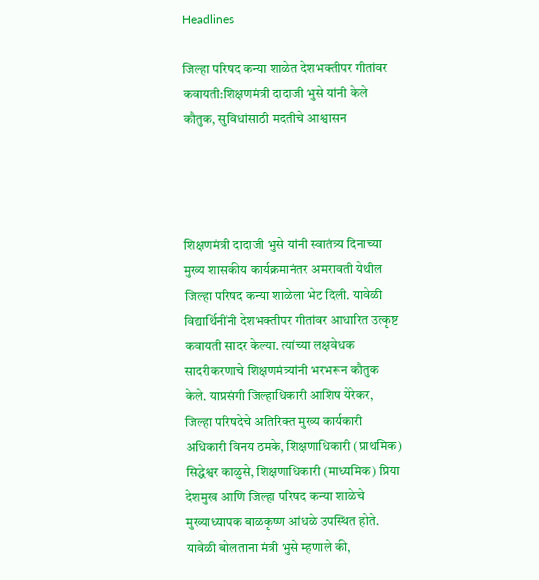Headlines

जिल्हा परिषद कन्या शाळेत देशभक्तीपर गीतांवर कवायती:शिक्षणमंत्री दादाजी भुसे यांनी केले कौतुक, सुविधांसाठी मदतीचे आश्वासन




शिक्षणमंत्री दादाजी भुसे यांनी स्वातंत्र्य दिनाच्या मुख्य शासकीय कार्यक्रमानंतर अमरावती येथील जिल्हा परिषद कन्या शाळेला भेट दिली. यावेळी विद्यार्थिनींनी देशभक्तीपर गीतांवर आधारित उत्कृष्ट कवायती सादर केल्या. त्यांच्या लक्षवेधक सादरीकरणाचे शिक्षणमंत्र्यांनी भरभरून कौतुक केले. याप्रसंगी जिल्हाधिकारी आशिष येरेकर, जिल्हा परिषदेचे अतिरिक्त मुख्य कार्यकारी अधिकारी विनय ठमके, शिक्षणाधिकारी (प्राथमिक) सिद्धेश्वर काळुसे, शिक्षणाधिकारी (माध्यमिक) प्रिया देशमुख आणि जिल्हा परिषद कन्या शाळेचे मुख्याध्यापक बाळकृष्ण आंधळे उपस्थित होते. यावेळी बोलताना मंत्री भुसे म्हणाले की,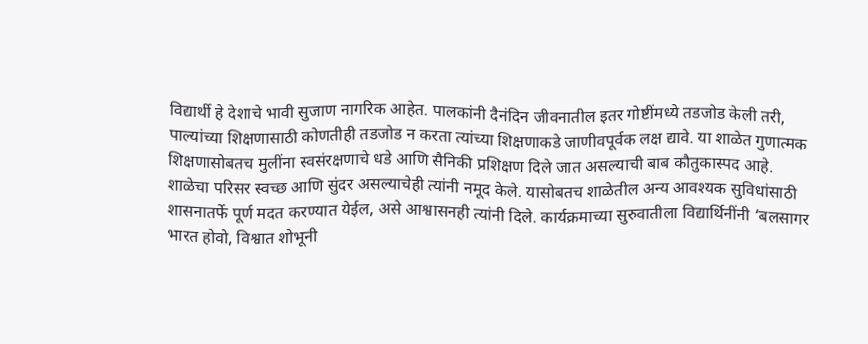विद्यार्थी हे देशाचे भावी सुजाण नागरिक आहेत. पालकांनी दैनंदिन जीवनातील इतर गोष्टींमध्ये तडजोड केली तरी, पाल्यांच्या शिक्षणासाठी कोणतीही तडजोड न करता त्यांच्या शिक्षणाकडे जाणीवपूर्वक लक्ष द्यावे. या शाळेत गुणात्मक शिक्षणासोबतच मुलींना स्वसंरक्षणाचे धडे आणि सैनिकी प्रशिक्षण दिले जात असल्याची बाब कौतुकास्पद आहे. शाळेचा परिसर स्वच्छ आणि सुंदर असल्याचेही त्यांनी नमूद केले. यासोबतच शाळेतील अन्य आवश्यक सुविधांसाठी शासनातर्फे पूर्ण मदत करण्यात येईल, असे आश्वासनही त्यांनी दिले. कार्यक्रमाच्या सुरुवातीला विद्यार्थिनींनी ‘बलसागर भारत होवो, विश्वात शोभूनी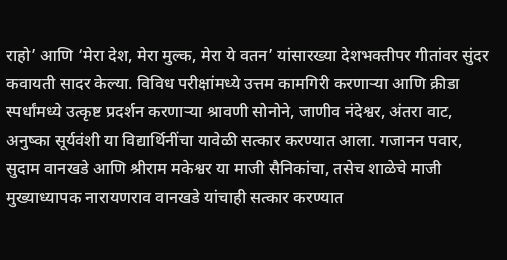राहो’ आणि ‘मेरा देश, मेरा मुल्क, मेरा ये वतन’ यांसारख्या देशभक्तीपर गीतांवर सुंदर कवायती सादर केल्या. विविध परीक्षांमध्ये उत्तम कामगिरी करणाऱ्या आणि क्रीडा स्पर्धांमध्ये उत्कृष्ट प्रदर्शन करणाऱ्या श्रावणी सोनोने, जाणीव नंदेश्वर, अंतरा वाट, अनुष्का सूर्यवंशी या विद्यार्थिनींचा यावेळी सत्कार करण्यात आला. गजानन पवार, सुदाम वानखडे आणि श्रीराम मकेश्वर या माजी सैनिकांचा, तसेच शाळेचे माजी मुख्याध्यापक नारायणराव वानखडे यांचाही सत्कार करण्यात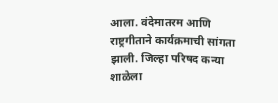आला. वंदेमातरम आणि राष्ट्रगीताने कार्यक्रमाची सांगता झाली. जिल्हा परिषद कन्या शाळेला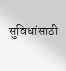सुविधांसाठी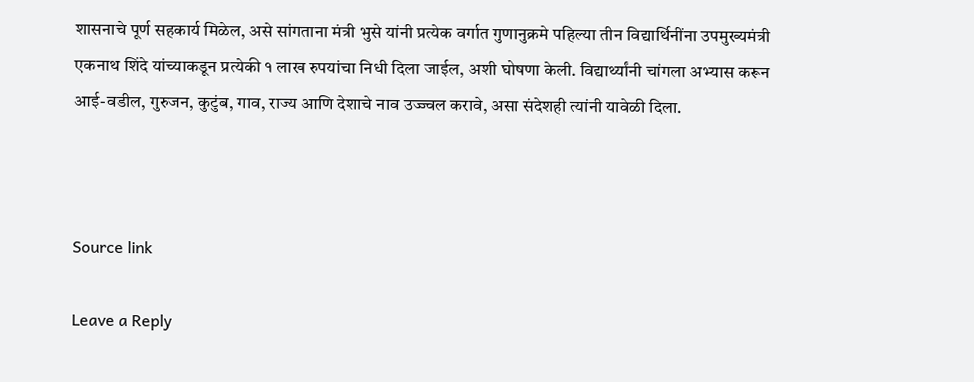शासनाचे पूर्ण सहकार्य मिळेल, असे सांगताना मंत्री भुसे यांनी प्रत्येक वर्गात गुणानुक्रमे पहिल्या तीन विद्यार्थिनींना उपमुख्यमंत्री एकनाथ शिंदे यांच्याकडून प्रत्येकी १ लाख रुपयांचा निधी दिला जाईल, अशी घोषणा केली. विद्यार्थ्यांनी चांगला अभ्यास करून आई-वडील, गुरुजन, कुटुंब, गाव, राज्य आणि देशाचे नाव उज्ज्वल करावे, असा संदेशही त्यांनी यावेळी दिला.



Source link

Leave a Reply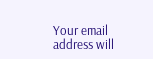Your email address will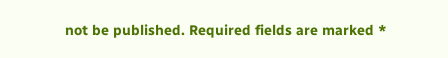not be published. Required fields are marked *